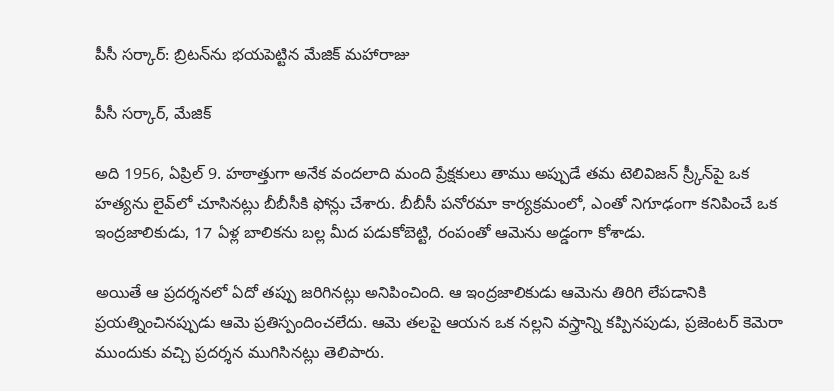పీసీ సర్కార్: బ్రిటన్‌ను భయపెట్టిన మేజిక్ మహారాజు

పీసీ సర్కార్, మేజిక్

అది 1956, ఏప్రిల్ 9. హఠాత్తుగా అనేక వందలాది మంది ప్రేక్షకులు తాము అప్పుడే తమ టెలివిజన్ స్ర్కీన్‌పై ఒక హత్యను లైవ్‌లో చూసినట్లు బీబీసీకి ఫోన్లు చేశారు. బీబీసీ పనోరమా కార్యక్రమంలో, ఎంతో నిగూఢంగా కనిపించే ఒక ఇంద్రజాలికుడు, 17 ఏళ్ల బాలికను బల్ల మీద పడుకోబెట్టి, రంపంతో ఆమెను అడ్డంగా కోశాడు.

అయితే ఆ ప్రదర్శనలో ఏదో తప్పు జరిగినట్లు అనిపించింది. ఆ ఇంద్రజాలికుడు ఆమెను తిరిగి లేపడానికి ప్రయత్నించినప్పుడు ఆమె ప్రతిస్పందించలేదు. ఆమె తలపై ఆయన ఒక నల్లని వస్త్రాన్ని కప్పినపుడు, ప్రజెంటర్ కెమెరా ముందుకు వచ్చి ప్రదర్శన ముగిసినట్లు తెలిపారు.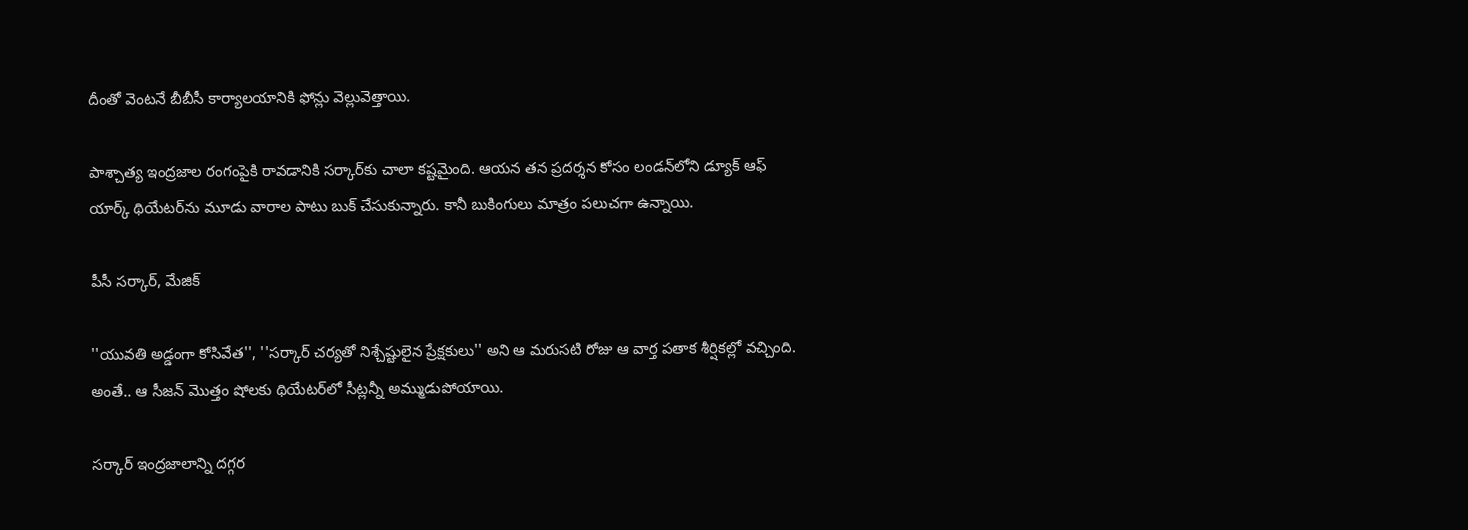దీంతో వెంటనే బీబీసీ కార్యాలయానికి ఫోన్లు వెల్లువెత్తాయి.

పాశ్చాత్య ఇంద్రజాల రంగంపైకి రావడానికి సర్కార్‌కు చాలా కష్టమైంది. ఆయన తన ప్రదర్శన కోసం లండన్‌లోని డ్యూక్ ఆఫ్ యార్క్ థియేటర్‌ను మూడు వారాల పాటు బుక్ చేసుకున్నారు. కానీ బుకింగులు మాత్రం పలుచగా ఉన్నాయి.

పీసీ సర్కార్, మేజిక్

''యువతి అడ్డంగా కోసివేత'', ''సర్కార్ చర్యతో నిశ్చేష్టులైన ప్రేక్షకులు'' అని ఆ మరుసటి రోజు ఆ వార్త పతాక శీర్షికల్లో వచ్చింది. అంతే.. ఆ సీజన్ మొత్తం షోలకు థియేటర్‌లో సీట్లన్నీ అమ్ముడుపోయాయి.

సర్కార్ ఇంద్రజాలాన్ని దగ్గర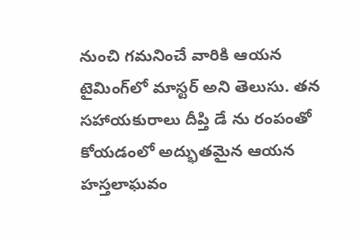నుంచి గమనించే వారికి ఆయన టైమింగ్‌లో మాస్టర్ అని తెలుసు. తన సహాయకురాలు దీప్తి డే ను రంపంతో కోయడంలో అద్భుతమైన ఆయన హస్తలాఘవం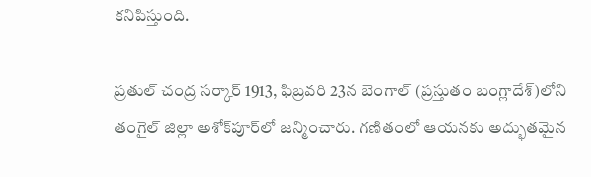కనిపిస్తుంది.

ప్రతుల్ చంద్ర సర్కార్ 1913, ఫిబ్రవరి 23న బెంగాల్ (ప్రస్తుతం బంగ్లాదేశ్)లోని తంగైల్ జిల్లా అశోక్‌పూర్‌లో జన్మించారు. గణితంలో ఆయనకు అద్భుతమైన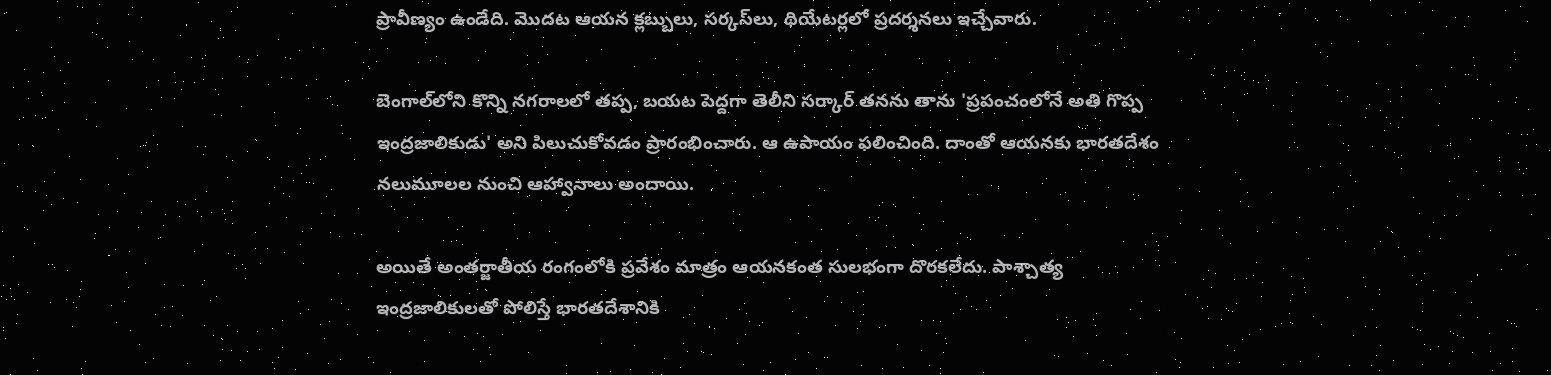ప్రావీణ్యం ఉండేది. మొదట ఆయన క్లబ్బులు, సర్కస్‌లు, థియేటర్లలో ప్రదర్శనలు ఇచ్చేవారు.

బెంగాల్‌లోని కొన్ని నగరాలలో తప్ప, బయట పెద్దగా తెలీని సర్కార్ తనను తాను 'ప్రపంచంలోనే అతి గొప్ప ఇంద్రజాలికుడు' అని పిలుచుకోవడం ప్రారంభించారు. ఆ ఉపాయం ఫలించింది. దాంతో ఆయనకు భారతదేశం నలుమూలల నుంచి ఆహ్వానాలు అందాయి.

అయితే అంతర్జాతీయ రంగంలోకి ప్రవేశం మాత్రం ఆయనకంత సులభంగా దొరకలేదు. పాశ్చాత్య ఇంద్రజాలికులతో పోలిస్తే భారతదేశానికి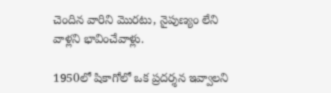చెందిన వారిని మొరటు, నైపుణ్యం లేని వాళ్లని భావించేవాళ్లు.

1950లో షికాగోలో ఒక ప్రదర్శన ఇవ్వాలని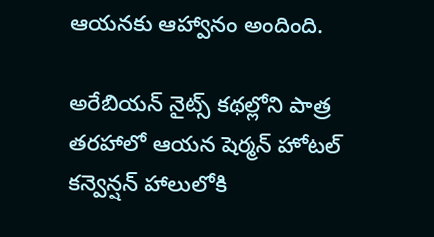ఆయనకు ఆహ్వానం అందింది.

అరేబియన్ నైట్స్ కథల్లోని పాత్ర తరహాలో ఆయన షెర్మన్ హోటల్ కన్వెన్షన్ హాలులోకి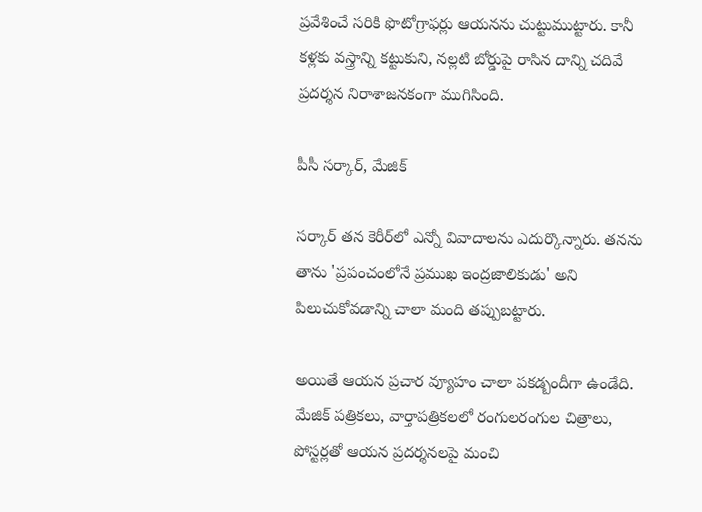ప్రవేశించే సరికి ఫొటోగ్రాఫర్లు ఆయనను చుట్టుముట్టారు. కానీ కళ్లకు వస్త్రాన్ని కట్టుకుని, నల్లటి బోర్డుపై రాసిన దాన్ని చదివే ప్రదర్శన నిరాశాజనకంగా ముగిసింది.

పీసీ సర్కార్, మేజిక్

సర్కార్ తన కెరీర్‌లో ఎన్నో వివాదాలను ఎదుర్కొన్నారు. తనను తాను 'ప్రపంచంలోనే ప్రముఖ ఇంద్రజాలికుడు' అని పిలుచుకోవడాన్ని చాలా మంది తప్పుబట్టారు.

అయితే ఆయన ప్రచార వ్యూహం చాలా పకడ్బందీగా ఉండేది. మేజిక్ పత్రికలు, వార్తాపత్రికలలో రంగులరంగుల చిత్రాలు, పోస్టర్లతో ఆయన ప్రదర్శనలపై మంచి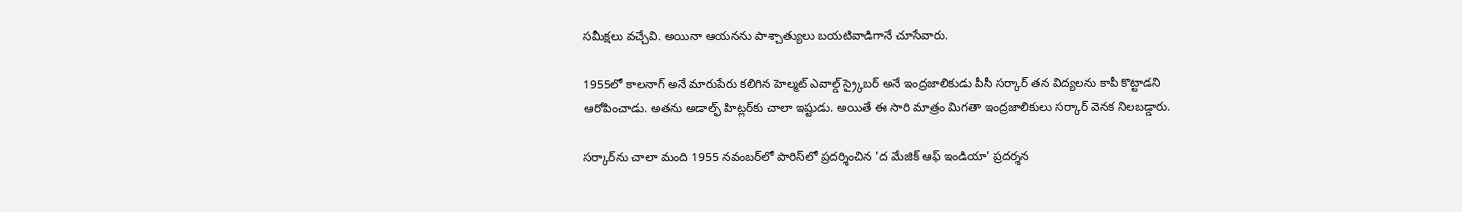సమీక్షలు వచ్చేవి. అయినా ఆయనను పాశ్చాత్యులు బయటివాడిగానే చూసేవారు.

1955లో కాలనాగ్ అనే మారుపేరు కలిగిన హెల్మట్ ఎవాల్డ్ స్ర్కైబర్ అనే ఇంద్రజాలికుడు పీసీ సర్కార్ తన విద్యలను కాపీ కొట్టాడని ఆరోపించాడు. అతను అడాల్ఫ్ హిట్లర్‌కు చాలా ఇష్టుడు. అయితే ఈ సారి మాత్రం మిగతా ఇంద్రజాలికులు సర్కార్ వెనక నిలబడ్డారు.

సర్కార్‌ను చాలా మంది 1955 నవంబర్‌లో పారిస్‌లో ప్రదర్శించిన 'ద మేజిక్ ఆఫ్ ఇండియా' ప్రదర్శన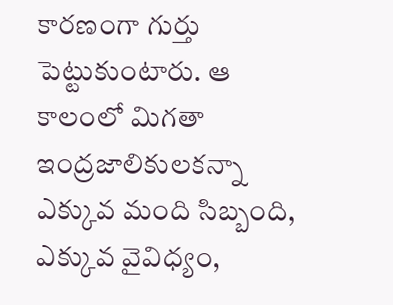కారణంగా గుర్తు పెట్టుకుంటారు. ఆ కాలంలో మిగతా ఇంద్రజాలికులకన్నా ఎక్కువ మంది సిబ్బంది, ఎక్కువ వైవిధ్యం,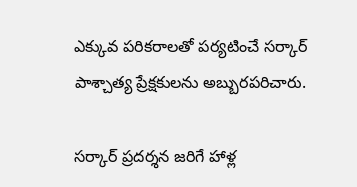ఎక్కువ పరికరాలతో పర్యటించే సర్కార్ పాశ్చాత్య ప్రేక్షకులను అబ్బురపరిచారు.

సర్కార్ ప్రదర్శన జరిగే హాళ్ల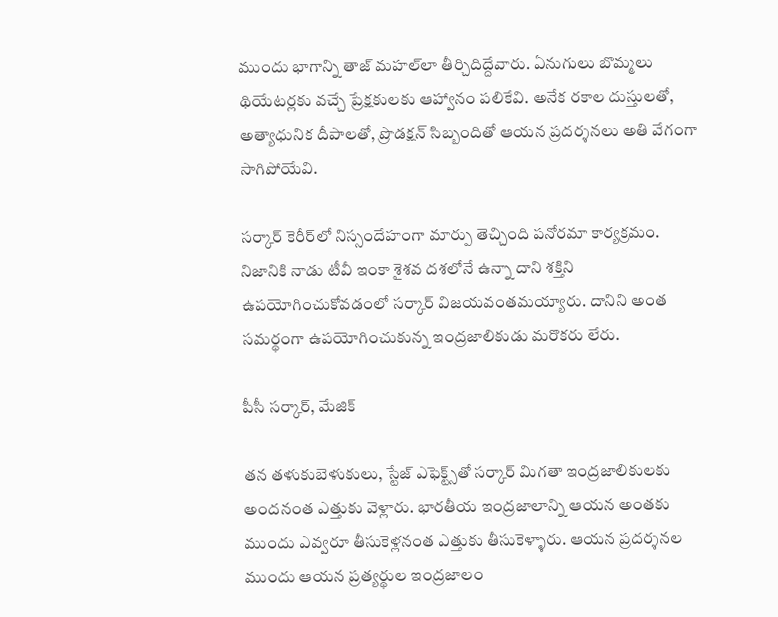ముందు భాగాన్ని తాజ్ మహల్‌లా తీర్చిదిద్దేవారు. ఏనుగులు బొమ్మలు థియేటర్లకు వచ్చే ప్రేక్షకులకు ఆహ్వానం పలికేవి. అనేక రకాల దుస్తులతో, అత్యాధునిక దీపాలతో, ప్రొడక్షన్ సిబ్బందితో ఆయన ప్రదర్శనలు అతి వేగంగా సాగిపోయేవి.

సర్కార్ కెరీర్‌లో నిస్సందేహంగా మార్పు తెచ్చింది పనోరమా కార్యక్రమం. నిజానికి నాడు టీవీ ఇంకా శైశవ దశలోనే ఉన్నా దాని శక్తిని ఉపయోగించుకోవడంలో సర్కార్ విజయవంతమయ్యారు. దానిని అంత సమర్థంగా ఉపయోగించుకున్న ఇంద్రజాలికుడు మరొకరు లేరు.

పీసీ సర్కార్, మేజిక్

తన తళుకుబెళుకులు, స్టేజ్ ఎఫెక్ట్స్‌తో సర్కార్ మిగతా ఇంద్రజాలికులకు అందనంత ఎత్తుకు వెళ్లారు. భారతీయ ఇంద్రజాలాన్ని ఆయన అంతకు ముందు ఎవ్వరూ తీసుకెళ్లనంత ఎత్తుకు తీసుకెళ్ళారు. ఆయన ప్రదర్శనల ముందు ఆయన ప్రత్యర్థుల ఇంద్రజాలం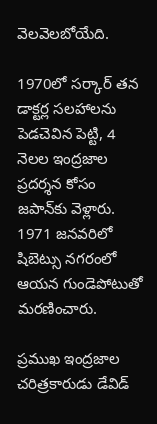వెలవెలబోయేది.

1970లో సర్కార్ తన డాక్టర్ల సలహాలను పెడచెవిన పెట్టి, 4 నెలల ఇంద్రజాల ప్రదర్శన కోసం జపాన్‌కు వెళ్లారు. 1971 జనవరిలో షిబెట్సు నగరంలో ఆయన గుండెపోటుతో మరణించారు.

ప్రముఖ ఇంద్రజాల చరిత్రకారుడు డేవిడ్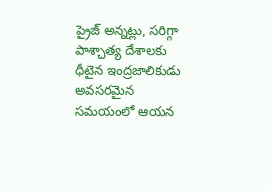ప్రైజ్ అన్నట్లు, సరిగ్గా పాశ్చాత్య దేశాలకు ధీటైన ఇంద్రజాలికుడు అవసరమైన సమయంలో ఆయన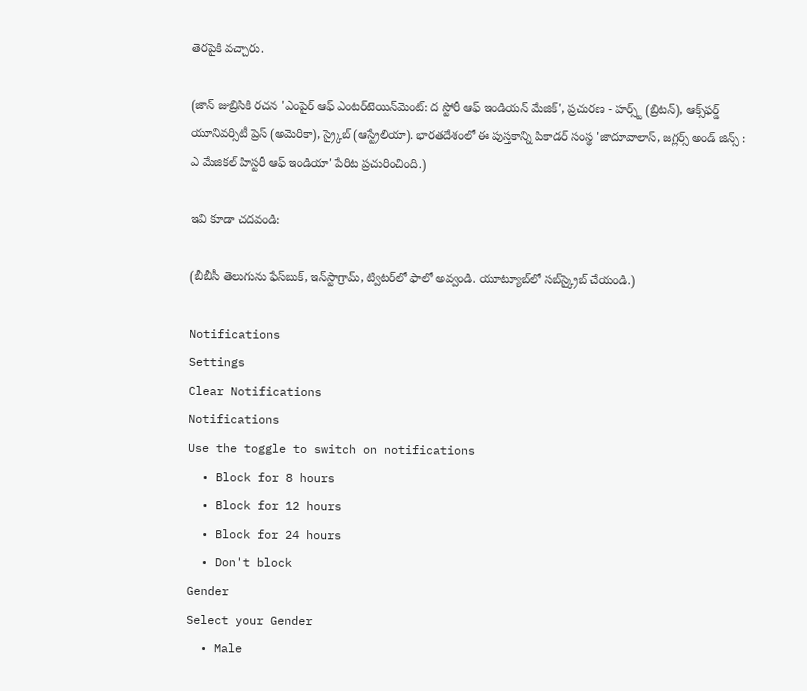తెరపైకి వచ్చారు.

(జాన్ జుబ్రిసికి రచన 'ఎంపైర్ ఆఫ్ ఎంటర్‌టెయిన్‌మెంట్: ద స్టోరీ ఆఫ్ ఇండియన్ మేజిక్', ప్రచురణ - హర్స్ట్ (బ్రిటన్), ఆక్స్‌ఫర్డ్ యూనివర్సిటీ ప్రెస్ (అమెరికా), స్ర్కైబ్ (ఆస్ట్రేలియా). భారతదేశంలో ఈ పుస్తకాన్ని పికాడర్ సంస్థ 'జాదూవాలాస్, జగ్లర్స్ అండ్ జిన్స్ : ఎ మేజికల్ హిస్టరీ ఆఫ్ ఇండియా' పేరిట ప్రచురించింది.)

ఇవి కూడా చదవండి:

(బీబీసీ తెలుగును ఫేస్‌బుక్, ఇన్‌స్టాగ్రామ్‌, ట్విటర్‌లో ఫాలో అవ్వండి. యూట్యూబ్‌లో సబ్‌స్క్రైబ్ చేయండి.)

Notifications
Settings
Clear Notifications
Notifications
Use the toggle to switch on notifications
  • Block for 8 hours
  • Block for 12 hours
  • Block for 24 hours
  • Don't block
Gender
Select your Gender
  • Male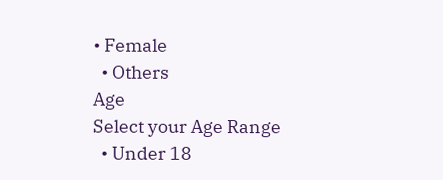• Female
  • Others
Age
Select your Age Range
  • Under 18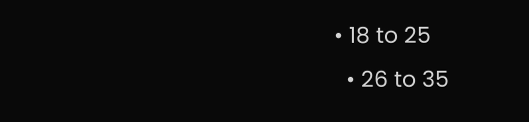• 18 to 25
  • 26 to 35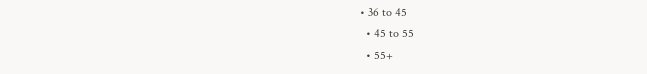• 36 to 45
  • 45 to 55
  • 55+